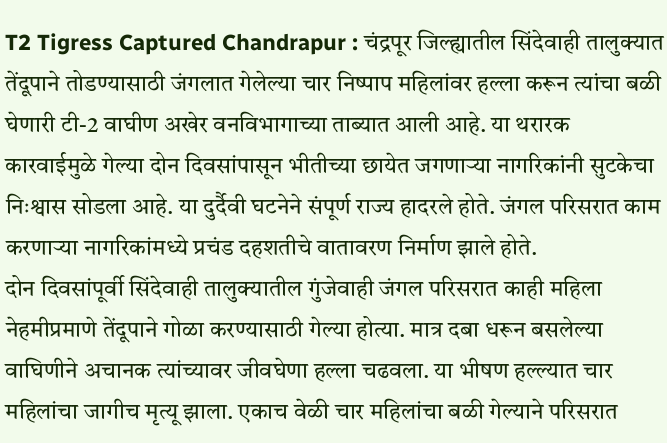T2 Tigress Captured Chandrapur : चंद्रपूर जिल्ह्यातील सिंदेवाही तालुक्यात तेंदूपाने तोडण्यासाठी जंगलात गेलेल्या चार निष्पाप महिलांवर हल्ला करून त्यांचा बळी घेणारी टी-2 वाघीण अखेर वनविभागाच्या ताब्यात आली आहे. या थरारक कारवाईमुळे गेल्या दोन दिवसांपासून भीतीच्या छायेत जगणाऱ्या नागरिकांनी सुटकेचा निःश्वास सोडला आहे. या दुर्दैवी घटनेने संपूर्ण राज्य हादरले होते. जंगल परिसरात काम करणाऱ्या नागरिकांमध्ये प्रचंड दहशतीचे वातावरण निर्माण झाले होते.
दोन दिवसांपूर्वी सिंदेवाही तालुक्यातील गुंजेवाही जंगल परिसरात काही महिला नेहमीप्रमाणे तेंदूपाने गोळा करण्यासाठी गेल्या होत्या. मात्र दबा धरून बसलेल्या वाघिणीने अचानक त्यांच्यावर जीवघेणा हल्ला चढवला. या भीषण हल्ल्यात चार महिलांचा जागीच मृत्यू झाला. एकाच वेळी चार महिलांचा बळी गेल्याने परिसरात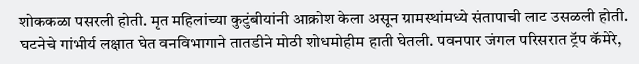शोककळा पसरली होती. मृत महिलांच्या कुटुंबीयांनी आक्रोश केला असून ग्रामस्थांमध्ये संतापाची लाट उसळली होती.
घटनेचे गांभीर्य लक्षात घेत वनविभागाने तातडीने मोठी शोधमोहीम हाती घेतली. पवनपार जंगल परिसरात ट्रॅप कॅमेरे,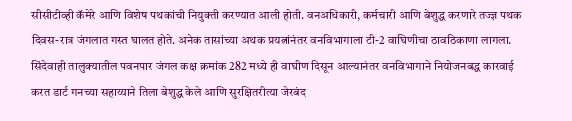सीसीटीव्ही कॅमेरे आणि विशेष पथकांची नियुक्ती करण्यात आली होती. वनअधिकारी, कर्मचारी आणि बेशुद्ध करणारे तज्ज्ञ पथक दिवस-रात्र जंगलात गस्त घालत होते. अनेक तासांच्या अथक प्रयत्नांनंतर वनविभागाला टी-2 वाघिणीचा ठावठिकाणा लागला.
सिंदेवाही तालुक्यातील पवनपार जंगल कक्ष क्रमांक 282 मध्ये ही वाघीण दिसून आल्यानंतर वनविभागाने नियोजनबद्ध कारवाई करत डार्ट गनच्या सहाय्याने तिला बेशुद्ध केले आणि सुरक्षितरीत्या जेरबंद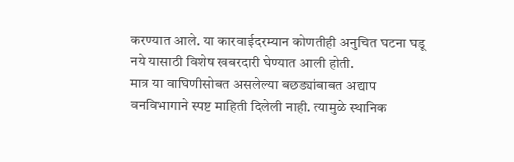करण्यात आले. या कारवाईदरम्यान कोणतीही अनुचित घटना घडू नये यासाठी विशेष खबरदारी घेण्यात आली होती.
मात्र या वाघिणीसोबत असलेल्या बछड्यांबाबत अद्याप वनविभागाने स्पष्ट माहिती दिलेली नाही. त्यामुळे स्थानिक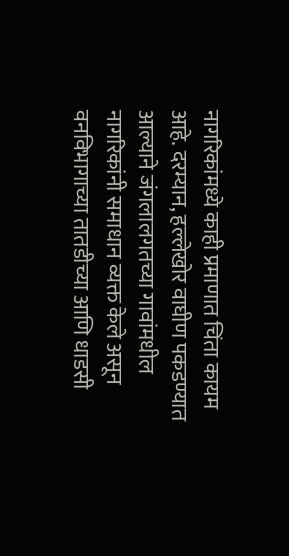नागरिकांमध्ये काही प्रमाणात चिंता कायम आहे. दरम्यान, हल्लेखोर वाघीण पकडण्यात आल्याने जंगलालगतच्या गावांमधील नागरिकांनी समाधान व्यक्त केले असून वनविभागाच्या तातडीच्या आणि धाडसी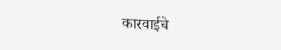कारवाईचे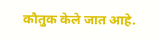कौतुक केले जात आहे.